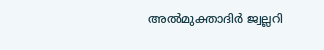അൽമുക്താദിർ ജ്വല്ലറി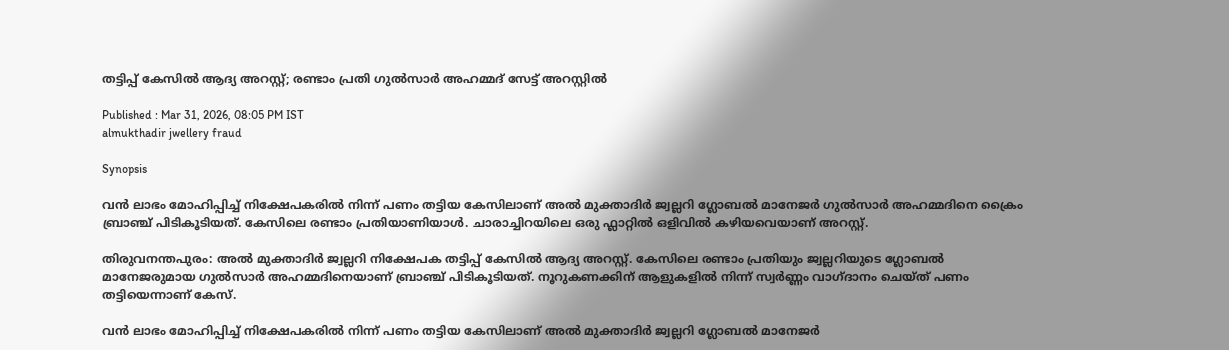തട്ടിപ്പ് കേസിൽ ആദ്യ അറസ്റ്റ്; രണ്ടാം പ്രതി ഗുൽസാർ അഹമ്മദ് സേട്ട് അറസ്റ്റിൽ

Published : Mar 31, 2026, 08:05 PM IST
almukthadir jwellery fraud

Synopsis

വൻ ലാഭം മോഹിപ്പിച്ച് നിക്ഷേപകരിൽ നിന്ന് പണം തട്ടിയ കേസിലാണ് അൽ മുക്താദിർ ജ്വല്ലറി ഗ്ലോബൽ മാനേജർ ഗുൽസാർ അഹമ്മദിനെ ക്രൈം ബ്രാഞ്ച് പിടികൂടിയത്. കേസിലെ രണ്ടാം പ്രതിയാണിയാൾ. ചാരാച്ചിറയിലെ ഒരു ഫ്ലാറ്റിൽ ഒളിവിൽ കഴിയവെയാണ് അറസ്റ്റ്.

തിരുവനന്തപുരം: അൽ മുക്താദിർ ജ്വല്ലറി നിക്ഷേപക തട്ടിപ്പ് കേസിൽ ആദ്യ അറസ്റ്റ്. കേസിലെ രണ്ടാം പ്രതിയും ജ്വല്ലറിയുടെ ഗ്ലോബൽ മാനേജരുമായ ഗുൽസാർ അഹമ്മദിനെയാണ് ബ്രാഞ്ച് പിടികൂടിയത്. നൂറുകണക്കിന് ആളുകളിൽ നിന്ന് സ്വർണ്ണം വാഗ്ദാനം ചെയ്ത് പണം തട്ടിയെന്നാണ് കേസ്.

വൻ ലാഭം മോഹിപ്പിച്ച് നിക്ഷേപകരിൽ നിന്ന് പണം തട്ടിയ കേസിലാണ് അൽ മുക്താദിർ ജ്വല്ലറി ഗ്ലോബൽ മാനേജർ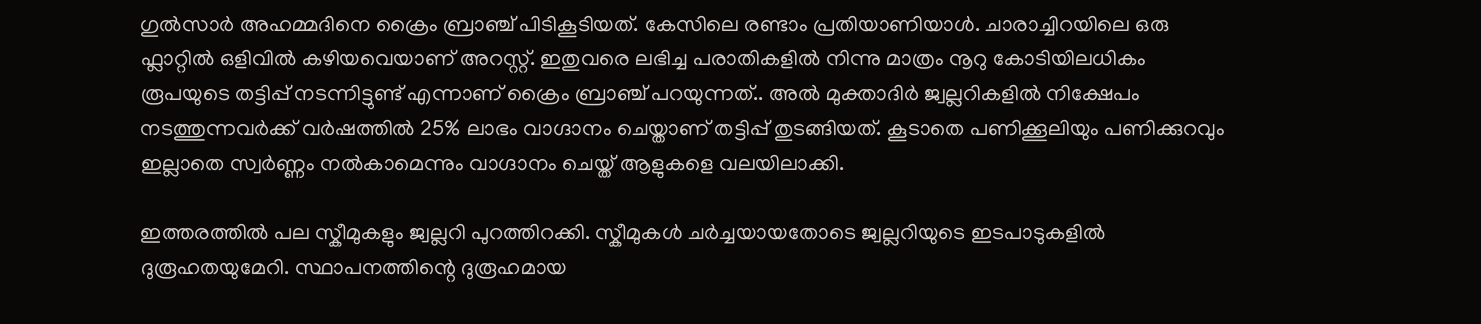ഗുൽസാർ അഹമ്മദിനെ ക്രൈം ബ്രാഞ്ച് പിടികൂടിയത്. കേസിലെ രണ്ടാം പ്രതിയാണിയാൾ. ചാരാച്ചിറയിലെ ഒരു ഫ്ലാറ്റിൽ ഒളിവിൽ കഴിയവെയാണ് അറസ്റ്റ്. ഇതുവരെ ലഭിച്ച പരാതികളിൽ നിന്നു മാത്രം നൂറു കോടിയിലധികം രൂപയുടെ തട്ടിപ്പ് നടന്നിട്ടുണ്ട് എന്നാണ് ക്രൈം ബ്രാഞ്ച് പറയുന്നത്.. അൽ മുക്താദിർ ജ്വല്ലറികളിൽ നിക്ഷേപം നടത്തുന്നവർക്ക് വർഷത്തിൽ 25% ലാഭം വാഗ്ദാനം ചെയ്താണ് തട്ടിപ്പ് തുടങ്ങിയത്. കൂടാതെ പണിക്കൂലിയും പണിക്കുറവും ഇല്ലാതെ സ്വർണ്ണം നൽകാമെന്നും വാഗ്ദാനം ചെയ്ത് ആളുകളെ വലയിലാക്കി.

ഇത്തരത്തിൽ പല സ്കീമുകളും ജ്വല്ലറി പുറത്തിറക്കി. സ്കീമുകൾ ചർച്ചയായതോടെ ജ്വല്ലറിയുടെ ഇടപാടുകളിൽ ദുരൂഹതയുമേറി. സ്ഥാപനത്തിന്റെ ദുരൂഹമായ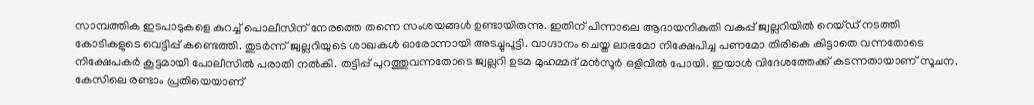സാമ്പത്തിക ഇടപാടുകളെ കുറച്ച് പൊലീസിന് നേരത്തെ തന്നെ സംശയങ്ങൾ ഉണ്ടായിരുന്നു. ഇതിന് പിന്നാലെ ആദായനികുതി വകുപ്പ് ജ്വല്ലറിയിൽ റെയ്ഡ് നടത്തി കോടികളുടെ വെട്ടിപ്പ് കണ്ടെത്തി. തുടർന്ന് ജ്വല്ലറിയുടെ ശാഖകൾ ഓരോന്നായി അടച്ചുപൂട്ടി. വാഗ്ദാനം ചെയ്ത ലാഭമോ നിക്ഷേപിച്ച പണമോ തിരികെ കിട്ടാതെ വന്നതോടെ നിക്ഷേപകർ കൂട്ടമായി പോലീസിൽ പരാതി നൽകി. തട്ടിപ്പ് പുറത്തുവന്നതോടെ ജ്വല്ലറി ഉടമ മുഹമ്മദ് മൻസൂർ ഒളിവിൽ പോയി. ഇയാൾ വിദേശത്തേക്ക് കടന്നതായാണ് സൂചന. കേസിലെ രണ്ടാം പ്രതിയെയാണ്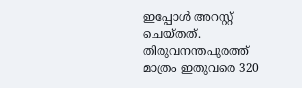ഇപ്പോൾ അറസ്റ്റ് ചെയ്തത്. തിരുവനന്തപുരത്ത് മാത്രം ഇതുവരെ 320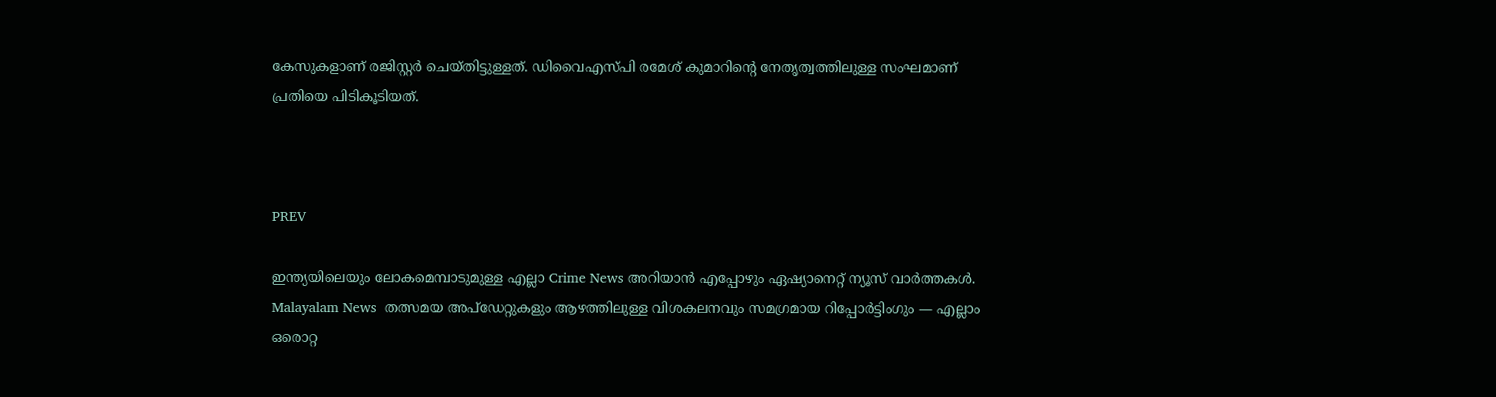കേസുകളാണ് രജിസ്റ്റർ ചെയ്തിട്ടുള്ളത്. ഡിവൈഎസ്പി രമേശ് കുമാറിന്റെ നേതൃത്വത്തിലുള്ള സംഘമാണ് പ്രതിയെ പിടികൂടിയത്.



PREV

ഇന്ത്യയിലെയും ലോകമെമ്പാടുമുള്ള എല്ലാ Crime News അറിയാൻ എപ്പോഴും ഏഷ്യാനെറ്റ് ന്യൂസ് വാർത്തകൾ. Malayalam News  തത്സമയ അപ്‌ഡേറ്റുകളും ആഴത്തിലുള്ള വിശകലനവും സമഗ്രമായ റിപ്പോർട്ടിംഗും — എല്ലാം ഒരൊറ്റ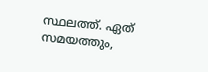സ്ഥലത്ത്. ഏത് സമയത്തും,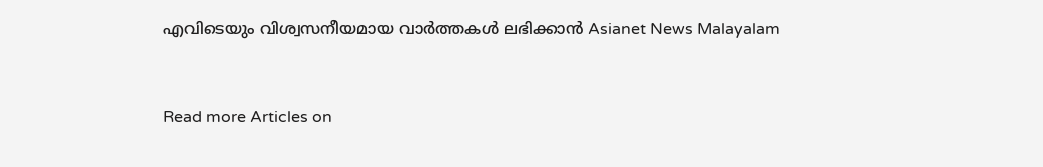എവിടെയും വിശ്വസനീയമായ വാർത്തകൾ ലഭിക്കാൻ Asianet News Malayalam



Read more Articles on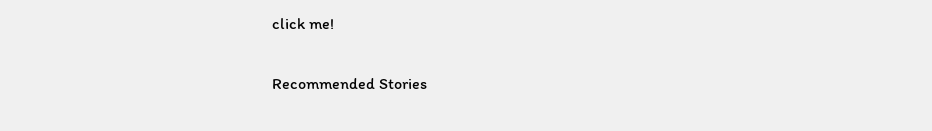click me!

Recommended Stories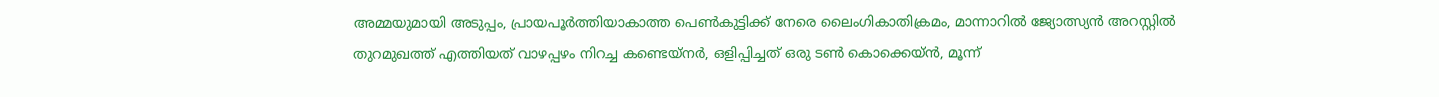അമ്മയുമായി അടുപ്പം, പ്രായപൂർത്തിയാകാത്ത പെൺകുട്ടിക്ക് നേരെ ലൈംഗികാതിക്രമം, മാന്നാറിൽ ജ്യോത്സ്യൻ അറസ്റ്റിൽ
തുറമുഖത്ത് എത്തിയത് വാഴപ്പഴം നിറച്ച കണ്ടെയ്നർ, ഒളിപ്പിച്ചത് ഒരു ടൺ കൊക്കെയ്ൻ, മൂന്ന്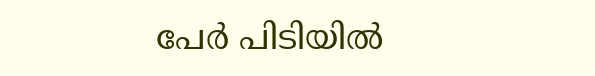പേർ പിടിയിൽ